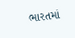ભારતમાં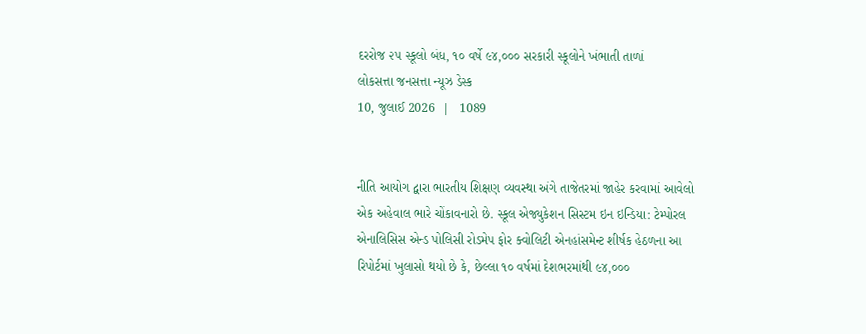દરરોજ ૨૫ સ્કૂલો બંધ, ૧૦ વર્ષે ૯૪,૦૦૦ સરકારી સ્કૂલોને ખંભાતી તાળાં
લોકસત્તા જનસત્તા ન્યૂઝ ડેસ્ક
10, જુલાઈ 2026  |   1089


નીતિ આયોગ દ્વારા ભારતીય શિક્ષણ વ્યવસ્થા અંગે તાજેતરમાં જાહેર કરવામાં આવેલો એક અહેવાલ ભારે ચોંકાવનારો છે. સ્કૂલ એજ્યુકેશન સિસ્ટમ ઇન ઇન્ડિયા: ટેમ્પોરલ એનાલિસિસ એન્ડ પોલિસી રોડમેપ ફોર ક્વોલિટી એનહાંસમેન્ટ શીર્ષક હેઠળના આ રિપોર્ટમાં ખુલાસો થયો છે કે, છેલ્લા ૧૦ વર્ષમાં દેશભરમાંથી ૯૪,૦૦૦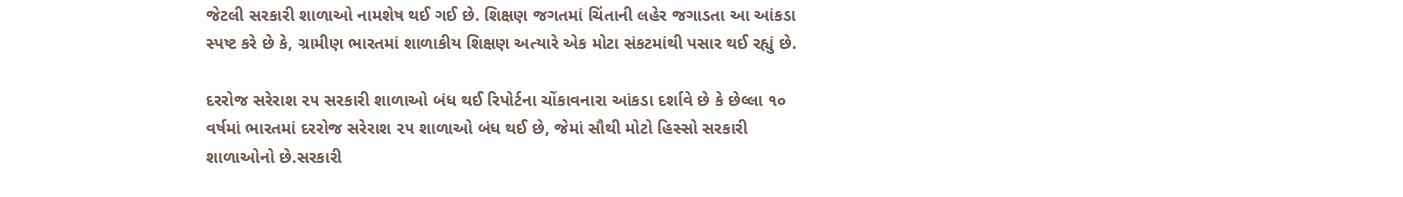જેટલી સરકારી શાળાઓ નામશેષ થઈ ગઈ છે. શિક્ષણ જગતમાં ચિંતાની લહેર જગાડતા આ આંકડા સ્પષ્ટ કરે છે કે, ગ્રામીણ ભારતમાં શાળાકીય શિક્ષણ અત્યારે એક મોટા સંકટમાંથી પસાર થઈ રહ્યું છે.

દરરોજ સરેરાશ ૨૫ સરકારી શાળાઓ બંધ થઈ રિપોર્ટના ચોંકાવનારા આંકડા દર્શાવે છે કે છેલ્લા ૧૦ વર્ષમાં ભારતમાં દરરોજ સરેરાશ ૨૫ શાળાઓ બંધ થઈ છે, જેમાં સૌથી મોટો હિસ્સો સરકારી શાળાઓનો છે.સરકારી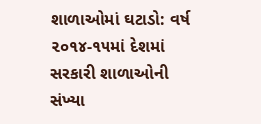શાળાઓમાં ઘટાડો: વર્ષ ૨૦૧૪-૧૫માં દેશમાં સરકારી શાળાઓની સંખ્યા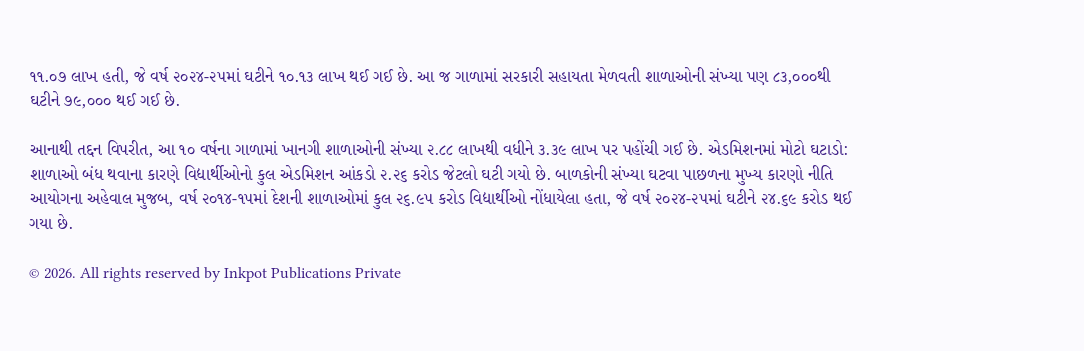૧૧.૦૭ લાખ હતી, જે વર્ષ ૨૦૨૪-૨૫માં ઘટીને ૧૦.૧૩ લાખ થઈ ગઈ છે. આ જ ગાળામાં સરકારી સહાયતા મેળવતી શાળાઓની સંખ્યા પણ ૮૩,૦૦૦થી ઘટીને ૭૯,૦૦૦ થઈ ગઈ છે.

આનાથી તદ્દન વિપરીત, આ ૧૦ વર્ષના ગાળામાં ખાનગી શાળાઓની સંખ્યા ૨.૮૮ લાખથી વધીને ૩.૩૯ લાખ પર પહોંચી ગઈ છે. એડમિશનમાં મોટો ઘટાડો: શાળાઓ બંધ થવાના કારણે વિદ્યાર્થીઓનો કુલ એડમિશન આંકડો ૨.૨૬ કરોડ જેટલો ઘટી ગયો છે. બાળકોની સંખ્યા ઘટવા પાછળના મુખ્ય કારણો નીતિ આયોગના અહેવાલ મુજબ, વર્ષ ૨૦૧૪-૧૫માં દેશની શાળાઓમાં કુલ ૨૬.૯૫ કરોડ વિદ્યાર્થીઓ નોંધાયેલા હતા, જે વર્ષ ૨૦૨૪-૨૫માં ઘટીને ૨૪.૬૯ કરોડ થઈ ગયા છે.

© 2026. All rights reserved by Inkpot Publications Private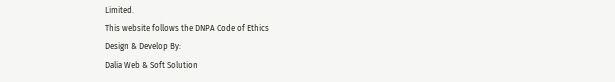Limited.
This website follows the DNPA Code of Ethics
Design & Develop By:
Dalia Web & Soft Solution